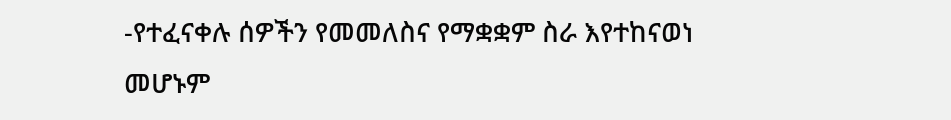-የተፈናቀሉ ሰዎችን የመመለስና የማቋቋም ስራ እየተከናወነ መሆኑም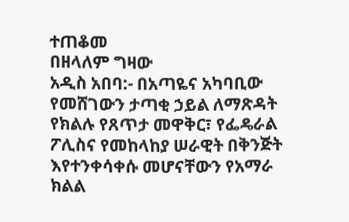ተጠቆመ
በዘላለም ግዛው
አዲስ አበባ:- በአጣዬና አካባቢው የመሸገውን ታጣቂ ኃይል ለማጽዳት የክልሉ የጸጥታ መዋቅር፣ የፌዴራል ፖሊስና የመከላከያ ሠራዊት በቅንጅት እየተንቀሳቀሱ መሆናቸውን የአማራ ክልል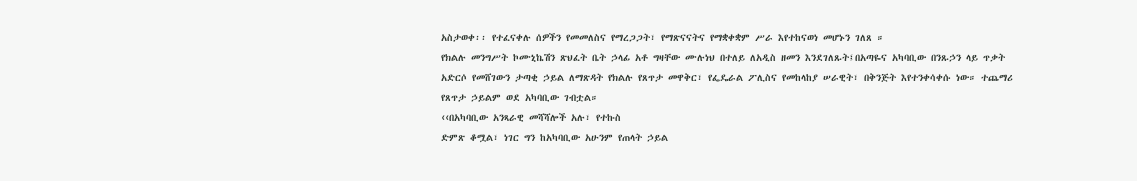አስታወቀ፡፡ የተፈናቀሉ ሰዎችን የመመለስና የማረጋጋት፣ የማጽናናትና የማቋቀቋም ሥራ እየተከናወነ መሆኑን ገለጸ ።
የክልሉ መንግሥት ኮሙኒኬሽን ጽህፈት ቤት ኃላፊ አቶ ግዛቸው ሙሉነህ በተለይ ለአዲስ ዘመን እንደገለጹት፤በአጣዬና አካባቢው በንጹኃን ላይ ጥቃት አድርሶ የመሸገውን ታጣቂ ኃይል ለማጽዳት የክልሉ የጸጥታ መዋቅር፣ የፌዴራል ፖሊስና የመከላከያ ሠራዊት፣ በቅንጅት እየተንቀሳቀሱ ነው። ተጨማሪ የጸጥታ ኃይልም ወደ አካባቢው ገብቷል።
‹‹በአካባቢው አንጻራዊ መሻሻሎች አሉ፣ የተኩስ
ድምጽ ቆሟል፣ ነገር ግን ከአካባቢው አሁንም የጠላት ኃይል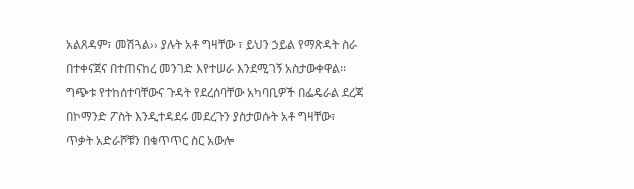አልጸዳም፣ መሽጓል›› ያሉት አቶ ግዛቸው ፣ ይህን ኃይል የማጽዳት ስራ በተቀናጀና በተጠናከረ መንገድ እየተሠራ እንደሚገኝ አስታውቀዋል፡፡
ግጭቱ የተከሰተባቸውና ጉዳት የደረሰባቸው አካባቢዎች በፌዴራል ደረጃ በኮማንድ ፖስት እንዲተዳደሩ መደረጉን ያስታወሱት አቶ ግዛቸው፣
ጥቃት አድራሾቹን በቁጥጥር ስር አውሎ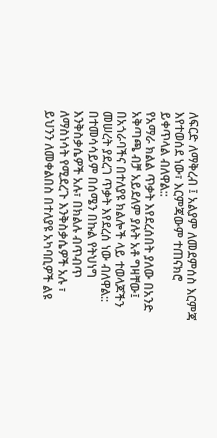ለፍርድ ለማቅረብ ፤ አልያም ለመደምሰስ እርምጃ እየተወሰደ ነው፣ እርምጃውም ተጠናክሮ ይቀጥላል ብለዋል::
የአማራ ክልል ጥቃት እየደረሰበት ያለው በአንድ አቅጣጫ ብቻ አይደለም ያሉት አቶ ግዛቸው፤ በአጎራባችና በተለያዩ ክልሎች ላይ ተወላጆችን መሠረት ያደረገ ጥቃት እየደረሰ ነው ብለዋል::
በተመሳሳይም በሰሜን በኩል የትህነግ እንቅስቃሴዎች አሉ፣ በክልሉ ብጥብጥ ለማስነሳት የሚደረጉ እንቅስቃሴዎች አሉ ፣ ይህንን ለመቀልበስ በተለያዩ አካባቢዎች ልዩ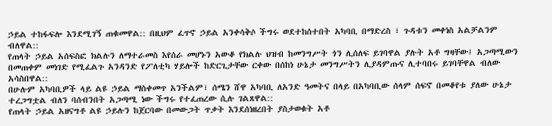ኃይል ተከፋፍሎ እንደሚገኝ ጠቁመዋል:: በዚህም ፈጥኖ ኃይል አንቀሳቅሶ ችግሩ ወደተከሰተበት አካባቢ በማድረስ ፣ ጉዳቱን መቀነስ አልቻልንም ብለዋል::
የጠላት ኃይል አሰፍስፎ ክልሉን ለማተራመስ እየሰራ መሆኑን አውቆ የክልሉ ህዝብ ከመንግሥት ጎን ሊሰለፍ ይገባዋል ያሉት አቶ ግዛቸው፤ አጋጣሚውን በመጠቀም መነገድ የሚፈልጉ አንዳንድ የፖለቲካ ሃይሎች ከድርጊታቸው ርቀው በሰከነ ሁኔታ መንግሥትን ሊያዳምጡና ሊተባበሩ ይገባቸዋል ብለው አሳስበዋል::
በሁሉም አካባቢዎች ላይ ልዩ ኃይል ማስቀመጥ አንችልም፣ ሰሜን ሸዋ አካባቢ ለአንድ ዓመትና በላይ በአካባቢው ሰላም ሰፍኖ በመቆየቱ ያለው ሁኔታ ተረጋግቷል ብለን ባሰብንበት አጋጣሚ ነው ችግሩ የተፈጠረው ሲሉ ገልጸዋል::
የጠላት ኃይል አዘናግቶ ልዩ ኃይሉን ከጀርባው በመውጋት ጥቃት እንደሰነዘረበት ያስታወቁት አቶ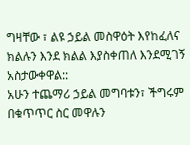ግዛቸው ፣ ልዩ ኃይል መስዋዕት እየከፈለና ክልሉን እንደ ክልል እያስቀጠለ እንደሚገኝ አስታውቀዋል::
አሁን ተጨማሪ ኃይል መግባቱን፣ ችግሩም በቁጥጥር ስር መዋሉን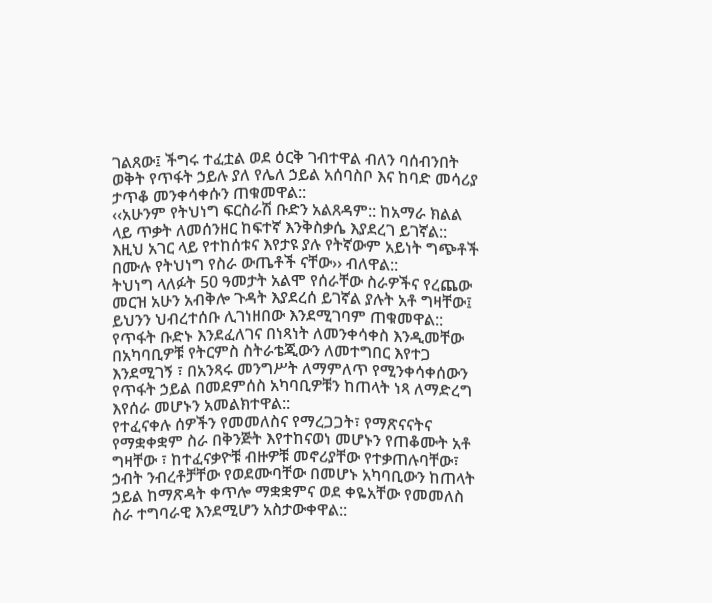ገልጸው፤ ችግሩ ተፈቷል ወደ ዕርቅ ገብተዋል ብለን ባሰብንበት ወቅት የጥፋት ኃይሉ ያለ የሌለ ኃይል አሰባስቦ እና ከባድ መሳሪያ ታጥቆ መንቀሳቀሱን ጠቁመዋል::
‹‹አሁንም የትህነግ ፍርስራሽ ቡድን አልጸዳም:: ከአማራ ክልል ላይ ጥቃት ለመሰንዘር ከፍተኛ እንቅስቃሴ እያደረገ ይገኛል:: እዚህ አገር ላይ የተከሰቱና እየታዩ ያሉ የትኛውም አይነት ግጭቶች በሙሉ የትህነግ የስራ ውጤቶች ናቸው›› ብለዋል::
ትህነግ ላለፉት 50 ዓመታት አልሞ የሰራቸው ስራዎችና የረጨው መርዝ አሁን አብቅሎ ጉዳት እያደረሰ ይገኛል ያሉት አቶ ግዛቸው፤ ይህንን ህብረተሰቡ ሊገነዘበው እንደሚገባም ጠቁመዋል::
የጥፋት ቡድኑ እንደፈለገና በነጻነት ለመንቀሳቀስ እንዲመቸው በአካባቢዎቹ የትርምስ ስትራቴጂውን ለመተግበር እየተጋ እንደሚገኝ ፣ በአንጻሩ መንግሥት ለማምለጥ የሚንቀሳቀሰውን የጥፋት ኃይል በመደምሰስ አካባቢዎቹን ከጠላት ነጻ ለማድረግ እየሰራ መሆኑን አመልክተዋል::
የተፈናቀሉ ሰዎችን የመመለስና የማረጋጋት፣ የማጽናናትና የማቋቀቋም ስራ በቅንጅት እየተከናወነ መሆኑን የጠቆሙት አቶ ግዛቸው ፣ ከተፈናቃዮቹ ብዙዎቹ መኖሪያቸው የተቃጠሉባቸው፣ ኃብት ንብረቶቻቸው የወደሙባቸው በመሆኑ አካባቢውን ከጠላት ኃይል ከማጽዳት ቀጥሎ ማቋቋምና ወደ ቀዬአቸው የመመለስ ስራ ተግባራዊ እንደሚሆን አስታውቀዋል::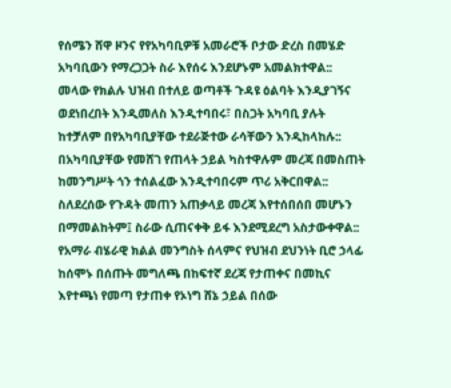የሰሜን ሸዋ ዞንና የየአካባቢዎቹ አመራሮች ቦታው ድረስ በመሄድ አካባቢውን የማረጋጋት ስራ እየሰሩ እንደሆኑም አመልክተዋል::
መላው የክልሉ ህዝብ በተለይ ወጣቶች ጉዳዩ ዕልባት እንዲያገኝና ወደነበረበት እንዲመለስ እንዲተባበሩ፣ በስጋት አካባቢ ያሉት ከተቻለም በየአካባቢያቸው ተደራጅተው ራሳቸውን እንዲከላከሉ:: በአካባቢያቸው የመሸገ የጠላት ኃይል ካስተዋሉም መረጃ በመስጠት ከመንግሥት ጎን ተሰልፈው እንዲተባበሩም ጥሪ አቅርበዋል:: ስለደረሰው የጉዳት መጠን አጠቃላይ መረጃ እየተሰበሰበ መሆኑን በማመልከትም፤ ስራው ሲጠናቀቅ ይፋ እንደሚደረግ አስታውቀዋል::
የአማራ ብሄራዊ ክልል መንግስት ሰላምና የህዝብ ደህንነት ቢሮ ኃላፊ ከሰሞኑ በሰጡት መግለጫ በከፍተኛ ደረጃ የታጠቀና በመኪና እየተጫነ የመጣ የታጠቀ የኦነግ ሸኔ ኃይል በሰው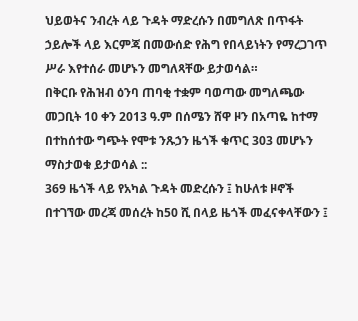ህይወትና ንብረት ላይ ጉዳት ማድረሱን በመግለጽ በጥፋት ኃይሎች ላይ እርምጃ በመውሰድ የሕግ የበላይነትን የማረጋገጥ ሥራ እየተሰራ መሆኑን መግለጻቸው ይታወሳል።
በቅርቡ የሕዝብ ዕንባ ጠባቂ ተቋም ባወጣው መግለጫው መጋቢት 10 ቀን 2013 ዓ.ም በሰሜን ሸዋ ዞን በአጣዬ ከተማ በተከሰተው ግጭት የሞቱ ንጹኃን ዜጎች ቁጥር 303 መሆኑን ማስታወቁ ይታወሳል ::
369 ዜጎች ላይ የአካል ጉዳት መድረሱን ፤ ከሁለቱ ዞኖች በተገኘው መረጃ መሰረት ከ50 ሺ በላይ ዜጎች መፈናቀላቸውን ፤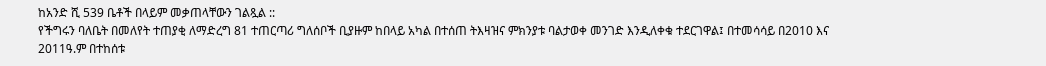ከአንድ ሺ 539 ቤቶች በላይም መቃጠላቸውን ገልጿል ::
የችግሩን ባለቤት በመለየት ተጠያቂ ለማድረግ 81 ተጠርጣሪ ግለሰቦች ቢያዙም ከበላይ አካል በተሰጠ ትእዛዝና ምክንያቱ ባልታወቀ መንገድ እንዲለቀቁ ተደርገዋል፤ በተመሳሳይ በ2010 እና 2011ዓ.ም በተከሰቱ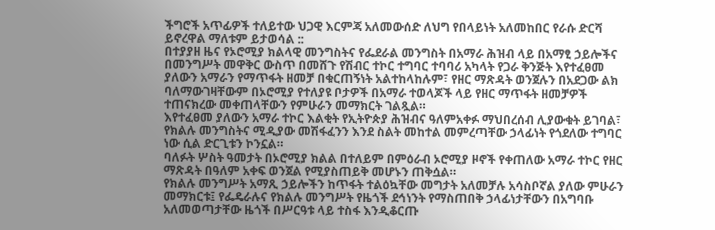ችግሮች አጥፊዎች ተለይተው ህጋዊ እርምጃ አለመውሰድ ለህግ የበላይነት አለመከበር የራሱ ድርሻ ይኖረዋል ማለቱም ይታወሳል ::
በተያያዘ ዜና የኦሮሚያ ክልላዊ መንግስትና የፌደራል መንግስት በአማራ ሕዝብ ላይ በአማፂ ኃይሎችና በመንግሥት መዋቅር ውስጥ በመሸጉ የሽብር ተኮር ተግባር ተባባሪ አካላት የጋራ ቅንጅት እየተፈፀመ ያለውን አማራን የማጥፋት ዘመቻ በቁርጠኝነት አልተከላከሉም፣ የዘር ማጽዳት ወንጀሉን በአደጋው ልክ ባለማውገዛቸውም በኦሮሚያ የተለያዩ ቦታዎች በአማራ ተወላጆች ላይ የዘር ማጥፋት ዘመቻዎች ተጠናክረው መቀጠላቸውን የምሁራን መማክርት ገልጿል።
እየተፈፀመ ያለውን አማራ ተኮር እልቂት የኢትዮጵያ ሕዝብና ዓለምአቀፉ ማህበረሰብ ሊያውቁት ይገባል፣ የክልሉ መንግስትና ሚዲያው መሽፋፈንን እንደ ስልት መከተል መምረጣቸው ኃላፊነት የጎደለው ተግባር ነው ሲል ድርጊቱን ኮንኗል።
ባለፉት ሦስት ዓመታት በኦሮሚያ ክልል በተለይም በምዕራብ ኦሮሚያ ዞኖች የቀጠለው አማራ ተኮር የዘር ማጽዳት በዓለም አቀፍ ወንጀል የሚያስጠይቅ መሆኑን ጠቅሷል።
የክልሉ መንግሥት አማጺ ኃይሎችን ከጥፋት ተልዕኳቸው መግታት አለመቻሉ አሳስቦኛል ያለው ምሁራን መማክርቱ፤ የፌዴራሉና የክልሉ መንግሥት የዜጎች ደኅነንት የማስጠበቅ ኃላፊነታቸውን በአግባቡ አለመወጣታቸው ዜጎች በሥርዓቱ ላይ ተስፋ እንዲቆርጡ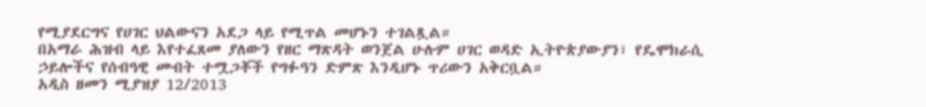የሚያደርግና የሀገር ህልውናን አደጋ ላይ የሚጥል መሆኑን ተገልጿል።
በአማራ ሕዝብ ላይ እየተፈጸመ ያለውን የዘር ማጽዳት ወንጀል ሁሉም ሀገር ወዳድ ኢትዮጵያውያን፣ የዴሞክራሲ ኃይሎችና የሰብዓዊ መብት ተሟጋቾች የግፉዓን ድምጽ እንዲሆኑ ጥሪውን አቅርቧል።
አዲስ ዘመን ሚያዝያ 12/2013